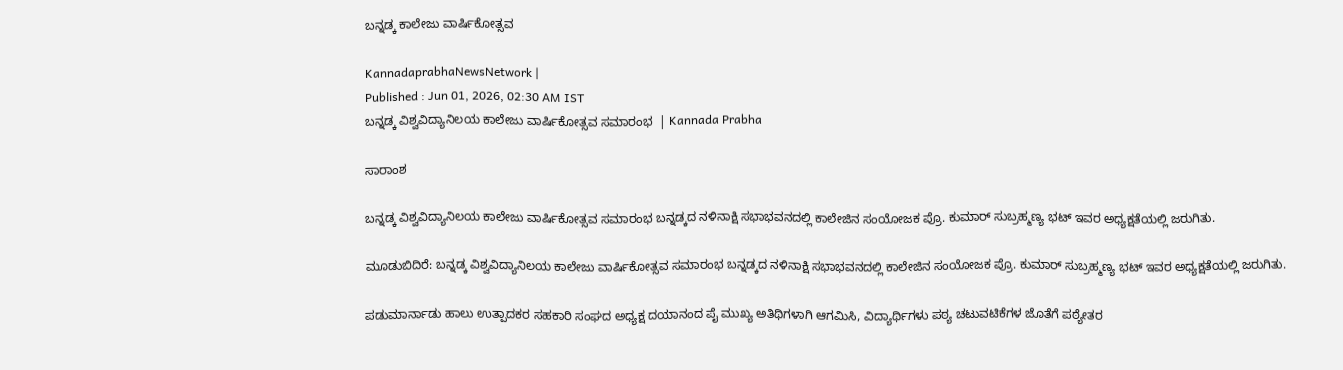ಬನ್ನಡ್ಕ ಕಾಲೇಜು ವಾರ್ಷಿಕೋತ್ಸವ

KannadaprabhaNewsNetwork |
Published : Jun 01, 2026, 02:30 AM IST
ಬನ್ನಡ್ಕ ವಿಶ್ವವಿದ್ಯಾನಿಲಯ ಕಾಲೇಜು ವಾರ್ಷಿಕೋತ್ಸವ ಸಮಾರಂಭ  | Kannada Prabha

ಸಾರಾಂಶ

ಬನ್ನಡ್ಕ ವಿಶ್ವವಿದ್ಯಾನಿಲಯ ಕಾಲೇಜು ವಾರ್ಷಿಕೋತ್ಸವ ಸಮಾರಂಭ ಬನ್ನಡ್ಕದ ನಳಿನಾಕ್ಷಿ ಸಭಾಭವನದಲ್ಲಿ ಕಾಲೇಜಿನ ಸಂಯೋಜಕ ಪ್ರೊ. ಕುಮಾರ್ ಸುಬ್ರಹ್ಮಣ್ಯ ಭಟ್ ಇವರ ಅಧ್ಯಕ್ಷತೆಯಲ್ಲಿ ಜರುಗಿತು.

ಮೂಡುಬಿದಿರೆ: ಬನ್ನಡ್ಕ ವಿಶ್ವವಿದ್ಯಾನಿಲಯ ಕಾಲೇಜು ವಾರ್ಷಿಕೋತ್ಸವ ಸಮಾರಂಭ ಬನ್ನಡ್ಕದ ನಳಿನಾಕ್ಷಿ ಸಭಾಭವನದಲ್ಲಿ ಕಾಲೇಜಿನ ಸಂಯೋಜಕ ಪ್ರೊ. ಕುಮಾರ್ ಸುಬ್ರಹ್ಮಣ್ಯ ಭಟ್ ಇವರ ಅಧ್ಯಕ್ಷತೆಯಲ್ಲಿ ಜರುಗಿತು.

ಪಡುಮಾರ್ನಾಡು ಹಾಲು ಉತ್ಪಾದಕರ ಸಹಕಾರಿ ಸಂಘದ ಅಧ್ಯಕ್ಷ ದಯಾನಂದ ಪೈ ಮುಖ್ಯ ಅತಿಥಿಗಳಾಗಿ ಆಗಮಿಸಿ, ವಿದ್ಯಾರ್ಥಿಗಳು ಪಠ್ಯ ಚಟುವಟಿಕೆಗಳ ಜೊತೆಗೆ ಪಠ್ಯೇತರ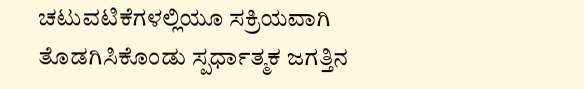ಚಟುವಟಿಕೆಗಳಲ್ಲಿಯೂ ಸಕ್ರಿಯವಾಗಿ ತೊಡಗಿಸಿಕೊಂಡು ಸ್ಪರ್ಧಾತ್ಮಕ ಜಗತ್ತಿನ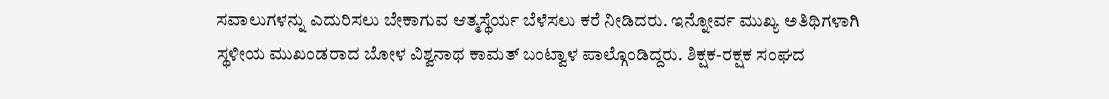ಸವಾಲುಗಳನ್ನು ಎದುರಿಸಲು ಬೇಕಾಗುವ ಆತ್ಮಸ್ಥೆರ್ಯ ಬೆಳೆಸಲು ಕರೆ ನೀಡಿದರು. ಇನ್ನೋರ್ವ ಮುಖ್ಯ ಅತಿಥಿಗಳಾಗಿ ಸ್ಥಳೀಯ ಮುಖಂಡರಾದ ಬೋಳ ವಿಶ್ವನಾಥ ಕಾಮತ್ ಬಂಟ್ವಾಳ ಪಾಲ್ಗೊಂಡಿದ್ದರು. ಶಿಕ್ಷಕ-ರಕ್ಷಕ ಸಂಘದ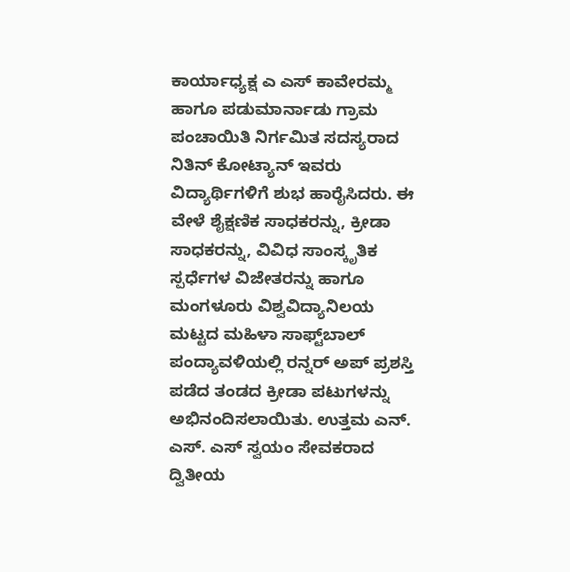ಕಾರ್ಯಾಧ್ಯಕ್ಷ ಎ ಎಸ್ ಕಾವೇರಮ್ಮ ಹಾಗೂ ಪಡುಮಾರ್ನಾಡು ಗ್ರಾಮ ಪಂಚಾಯಿತಿ ನಿರ್ಗಮಿತ ಸದಸ್ಯರಾದ ನಿತಿನ್ ಕೋಟ್ಯಾನ್ ಇವರು ವಿದ್ಯಾರ್ಥಿಗಳಿಗೆ ಶುಭ ಹಾರೈಸಿದರು. ಈ ವೇಳೆ ಶೈಕ್ಷಣಿಕ ಸಾಧಕರನ್ನು, ಕ್ರೀಡಾ ಸಾಧಕರನ್ನು, ವಿವಿಧ ಸಾಂಸ್ಕೃತಿಕ ಸ್ಪರ್ಧೆಗಳ ವಿಜೇತರನ್ನು ಹಾಗೂ ಮಂಗಳೂರು ವಿಶ್ವವಿದ್ಯಾನಿಲಯ ಮಟ್ಟದ ಮಹಿಳಾ ಸಾಫ್ಟ್‌ಬಾಲ್ ಪಂದ್ಯಾವಳಿಯಲ್ಲಿ ರನ್ನರ್ ಅಪ್ ಪ್ರಶಸ್ತಿ ಪಡೆದ ತಂಡದ ಕ್ರೀಡಾ ಪಟುಗಳನ್ನು ಅಭಿನಂದಿಸಲಾಯಿತು. ಉತ್ತಮ ಎನ್. ಎಸ್. ಎಸ್ ಸ್ವಯಂ ಸೇವಕರಾದ ದ್ವಿತೀಯ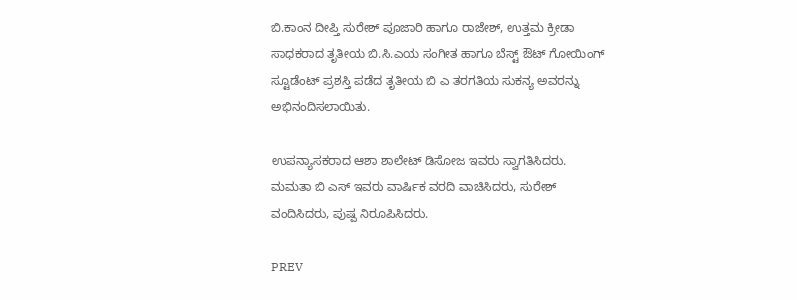ಬಿ.ಕಾಂನ ದೀಪ್ತಿ ಸುರೇಶ್ ಪೂಜಾರಿ ಹಾಗೂ ರಾಜೇಶ್, ಉತ್ತಮ ಕ್ರೀಡಾ ಸಾಧಕರಾದ ತೃತೀಯ ಬಿ.ಸಿ.ಎಯ ಸಂಗೀತ ಹಾಗೂ ಬೆಸ್ಟ್ ಔಟ್ ಗೋಯಿಂಗ್ ಸ್ಟೂಡೆಂಟ್ ಪ್ರಶಸ್ತಿ ಪಡೆದ ತೃತೀಯ ಬಿ ಎ ತರಗತಿಯ ಸುಕನ್ಯ ಅವರನ್ನು ಅಭಿನಂದಿಸಲಾಯಿತು.

ಉಪನ್ಯಾಸಕರಾದ ಆಶಾ ಶಾಲೇಟ್ ಡಿಸೋಜ ಇವರು ಸ್ವಾಗತಿಸಿದರು. ಮಮತಾ ಬಿ ಎಸ್ ಇವರು ವಾರ್ಷಿಕ ವರದಿ ವಾಚಿಸಿದರು, ಸುರೇಶ್ ವಂದಿಸಿದರು, ಪುಷ್ಪ ನಿರೂಪಿಸಿದರು.

PREV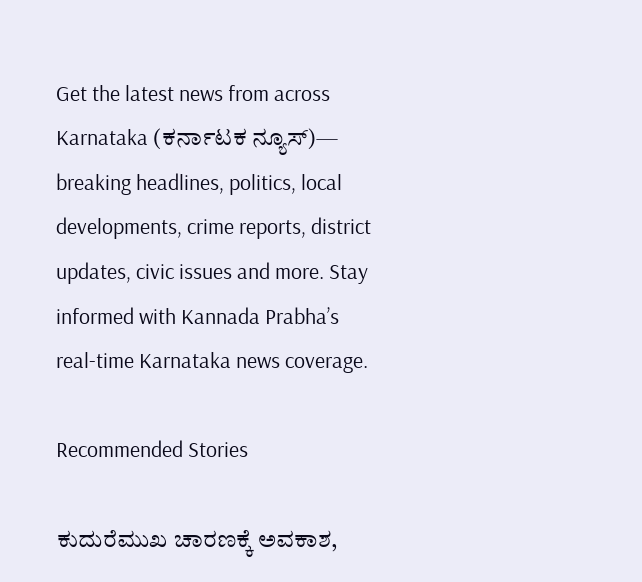Get the latest news from across Karnataka (ಕರ್ನಾಟಕ ನ್ಯೂಸ್)— breaking headlines, politics, local developments, crime reports, district updates, civic issues and more. Stay informed with Kannada Prabha’s real‑time Karnataka news coverage.

Recommended Stories

ಕುದುರೆಮುಖ ಚಾರಣಕ್ಕೆ ಅವಕಾಶ,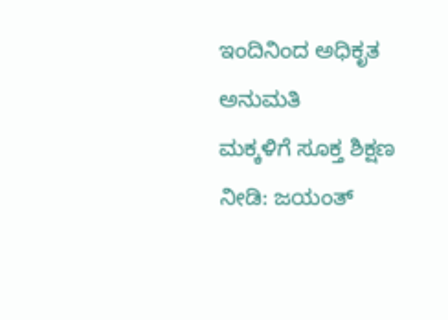ಇಂದಿನಿಂದ ಅಧಿಕೃತ ಅನುಮತಿ
ಮಕ್ಕಳಿಗೆ ಸೂಕ್ತ ಶಿಕ್ಷಣ ನೀಡಿ: ಜಯಂತ್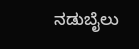ನಡುಬೈಲು